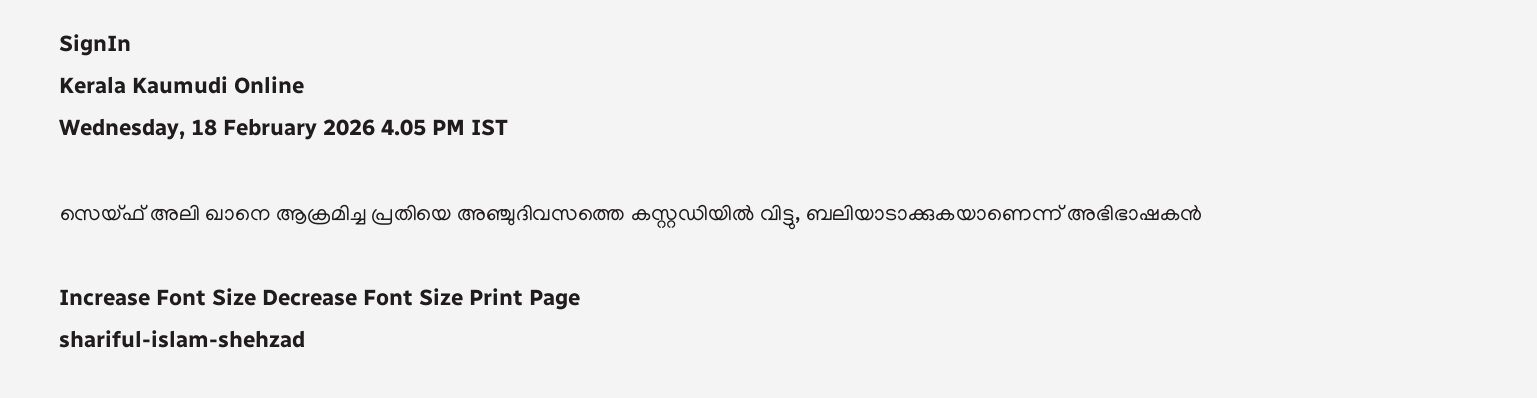SignIn
Kerala Kaumudi Online
Wednesday, 18 February 2026 4.05 PM IST

സെയ്‌ഫ് അലി ഖാനെ ആക്രമിച്ച പ്രതിയെ അഞ്ചുദിവസത്തെ കസ്റ്റഡിയിൽ വിട്ടു, ബലിയാടാക്കുകയാണെന്ന് അഭിഭാഷകൻ

Increase Font Size Decrease Font Size Print Page
shariful-islam-shehzad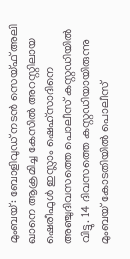മുംബയ്: ബോളിവുഡ് നടൻ സെയ്ഫ് അലി ഖാനെ ആക്രമിച്ച കേസിൽ അറസ്റ്റിലായ ഷെരീഫുൾ ഇസ്ലാം ഷെഹ്‌‌സാദിനെ അഞ്ചുദിവസത്തെ പൊലീസ് കസ്റ്റഡിയിൽ വിട്ടു. 14 ദിവസത്തെ കസ്റ്റഡിയായിരുന്നു മുംബയ് കോടതിയിൽ പൊലീസ്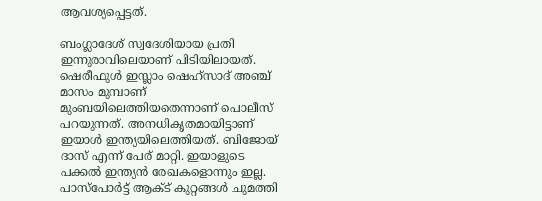ആവശ്യപ്പെട്ടത്.

ബംഗ്ലാദേശ് സ്വദേശിയായ പ്രതി ഇന്നുരാവിലെയാണ് പിടിയിലായത്. ഷെരീഫുൾ ഇസ്ലാം ഷെഹ്‌‌സാദ് അഞ്ച് മാസം മുമ്പാണ് മുംബയിലെത്തിയതെന്നാണ് പൊലീസ് പറയുന്നത്. അനധികൃതമായിട്ടാണ് ഇയാൾ ഇന്ത്യയിലെത്തിയത്. ബിജോയ് ദാസ് എന്ന് പേര് മാറ്റി. ഇയാളുടെ പക്കൽ ഇന്ത്യൻ രേഖകളൊന്നും ഇല്ല. പാസ്‌പോർട്ട് ആക്ട് കുറ്റങ്ങൾ ചുമത്തി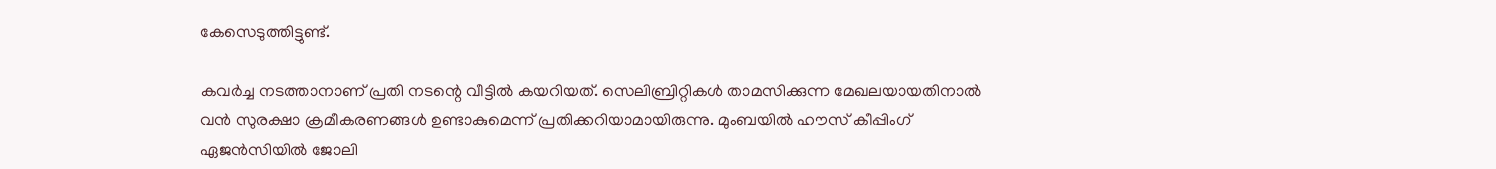കേസെടുത്തിട്ടുണ്ട്.

കവർച്ച നടത്താനാണ് പ്രതി നടന്റെ വീട്ടിൽ കയറിയത്. സെലിബ്രിറ്റികൾ താമസിക്കുന്ന മേഖലയായതിനാൽ വൻ സുരക്ഷാ ക്രമീകരണങ്ങൾ ഉണ്ടാകുമെന്ന് പ്രതിക്കറിയാമായിരുന്നു. മുംബയിൽ ഹൗസ് കീപ്പിംഗ് ഏജൻസിയിൽ ജോലി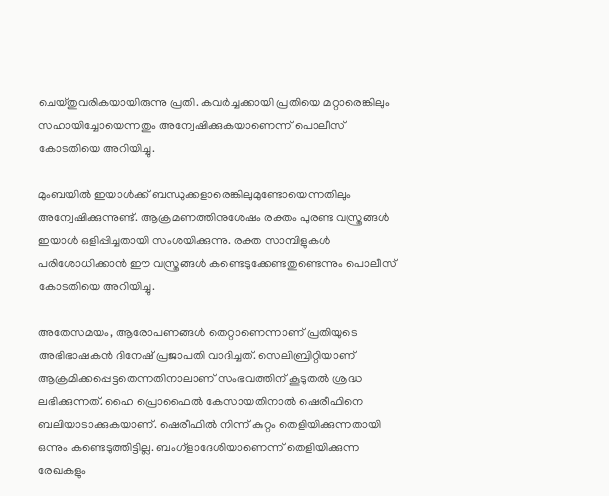ചെയ്തു‌വരികയായിരുന്നു പ്രതി. കവർച്ചക്കായി പ്രതിയെ മറ്റാരെങ്കിലും സഹായിച്ചോയെന്നതും അന്വേഷിക്കുകയാണെന്ന് പൊലീസ് കോടതിയെ അറിയിച്ചു.

മുംബയിൽ ഇയാൾക്ക് ബന്ധുക്കളാരെങ്കിലുമുണ്ടോയെന്നതിലും അന്വേഷിക്കുന്നുണ്ട്. ആക്രമണത്തിനുശേഷം രക്തം പുരണ്ട വസ്ത്രങ്ങൾ ഇയാൾ ഒളിപ്പിച്ചതായി സംശയിക്കുന്നു. രക്ത സാമ്പിളുകൾ പരിശോധിക്കാൻ ഈ വസ്ത്രങ്ങൾ കണ്ടെടുക്കേണ്ടതുണ്ടെന്നും പൊലീസ് കോടതിയെ അറിയിച്ചു.

അതേസമയം, ആരോപണങ്ങൾ തെറ്റാണെന്നാണ് പ്രതിയുടെ അഭിഭാഷകൻ ദിനേഷ് പ്രജാപതി വാദിച്ചത്. സെലിബ്രിറ്റിയാണ് ആക്രമിക്കപ്പെട്ടതെന്നതിനാലാണ് സംഭവത്തിന് കൂടുതൽ ശ്രദ്ധ ലഭിക്കുന്നത്. ഹൈ പ്രൊഫൈൽ കേസായതിനാൽ ഷെരീഫിനെ ബലിയാടാക്കുകയാണ്. ഷെരീഫിൽ നിന്ന് കുറ്റം തെളിയിക്കുന്നതായി ഒന്നും കണ്ടെടുത്തിട്ടില്ല. ബംഗ്ളാദേശിയാണെന്ന് തെളിയിക്കുന്ന രേഖകളും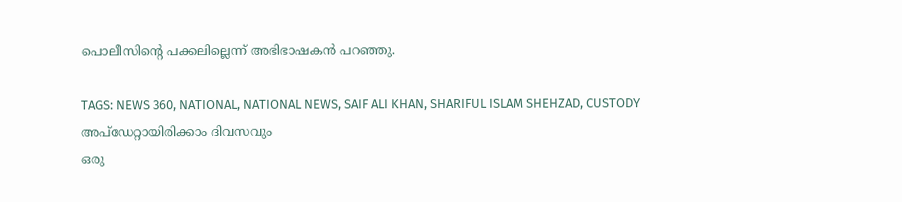പൊലീസിന്റെ പക്കലില്ലെന്ന് അഭിഭാഷകൻ പറഞ്ഞു.

TAGS: NEWS 360, NATIONAL, NATIONAL NEWS, SAIF ALI KHAN, SHARIFUL ISLAM SHEHZAD, CUSTODY
അപ്ഡേറ്റായിരിക്കാം ദിവസവും
ഒരു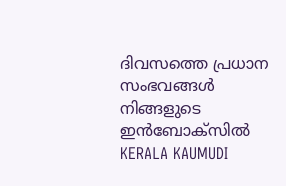ദിവസത്തെ പ്രധാന സംഭവങ്ങൾ നിങ്ങളുടെ ഇൻബോക്സിൽ
KERALA KAUMUDI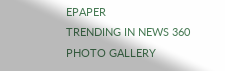EPAPER
TRENDING IN NEWS 360
PHOTO GALLERY